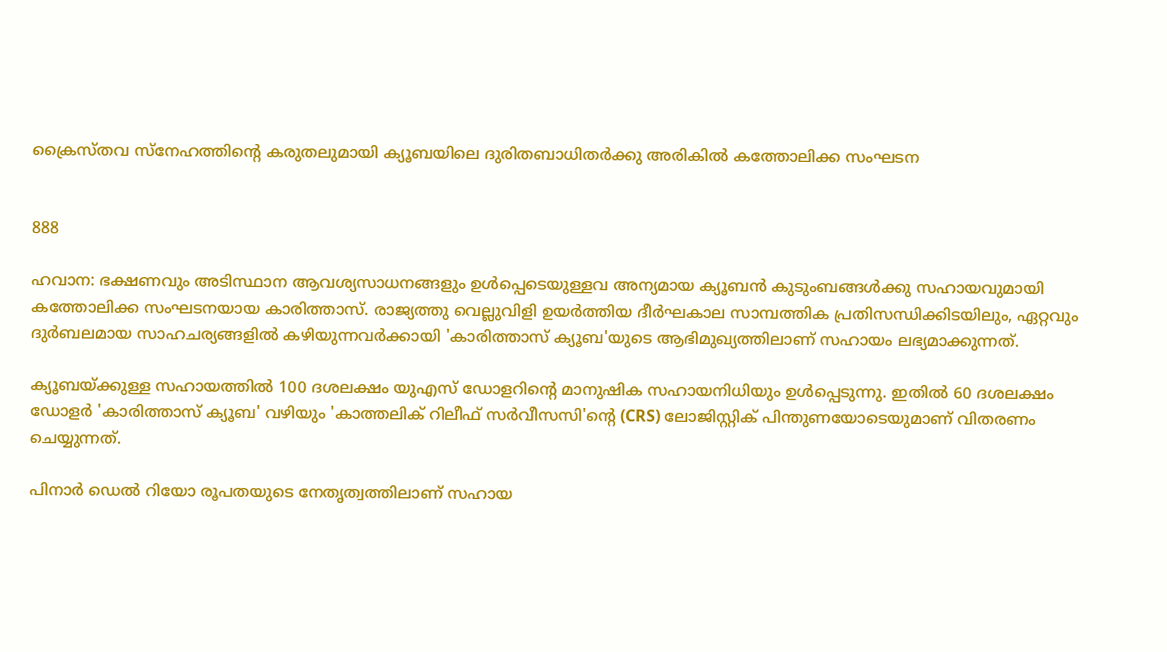ക്രൈസ്തവ സ്നേഹത്തിന്റെ കരുതലുമായി ക്യൂബയിലെ ദുരിതബാധിതർക്കു അരികിൽ കത്തോലിക്ക സംഘടന


888

ഹവാന: ഭക്ഷണവും അടിസ്ഥാന ആവശ്യസാധനങ്ങളും ഉള്‍പ്പെടെയുള്ളവ അന്യമായ ക്യൂബൻ കുടുംബങ്ങൾക്കു സഹായവുമായി കത്തോലിക്ക സംഘടനയായ കാരിത്താസ്. രാജ്യത്തു വെല്ലുവിളി ഉയര്‍ത്തിയ ദീർഘകാല സാമ്പത്തിക പ്രതിസന്ധിക്കിടയിലും, ഏറ്റവും ദുർബലമായ സാഹചര്യങ്ങളിൽ കഴിയുന്നവർക്കായി 'കാരിത്താസ് ക്യൂബ'യുടെ ആഭിമുഖ്യത്തിലാണ് സഹായം ലഭ്യമാക്കുന്നത്.

ക്യൂബയ്ക്കുള്ള സഹായത്തിൽ 100 ദശലക്ഷം യുഎസ് ഡോളറിന്റെ മാനുഷിക സഹായനിധിയും ഉൾപ്പെടുന്നു. ഇതിൽ 60 ദശലക്ഷം ഡോളർ 'കാരിത്താസ് ക്യൂബ' വഴിയും 'കാത്തലിക് റിലീഫ് സർവീസസി'ന്റെ (CRS) ലോജിസ്റ്റിക് പിന്തുണയോടെയുമാണ് വിതരണം ചെയ്യുന്നത്.

പിനാർ ഡെൽ റിയോ രൂപതയുടെ നേതൃത്വത്തിലാണ് സഹായ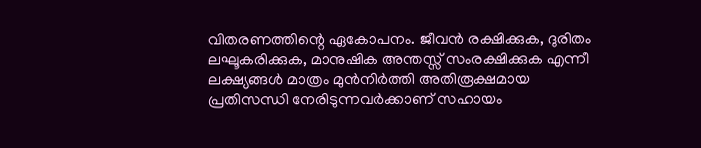വിതരണത്തിന്റെ ഏകോപനം. ജീവൻ രക്ഷിക്കുക, ദുരിതം ലഘൂകരിക്കുക, മാനുഷിക അന്തസ്സ് സംരക്ഷിക്കുക എന്നീ ലക്ഷ്യങ്ങൾ മാത്രം മുൻനിർത്തി അതിരൂക്ഷമായ പ്രതിസന്ധി നേരിടുന്നവർക്കാണ് സഹായം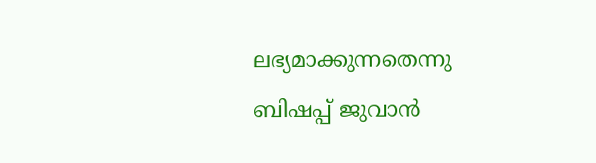ലഭ്യമാക്കുന്നതെന്നു ബിഷപ്പ് ജുവാൻ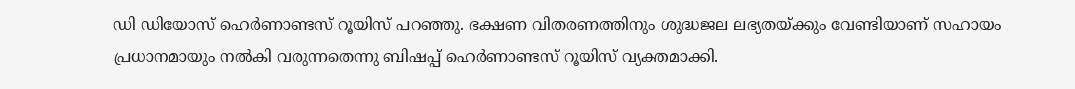ഡി ഡിയോസ് ഹെർണാണ്ടസ് റൂയിസ് പറഞ്ഞു. ഭക്ഷണ വിതരണത്തിനും ശുദ്ധജല ലഭ്യതയ്ക്കും വേണ്ടിയാണ് സഹായം പ്രധാനമായും നല്‍കി വരുന്നതെന്നു ബിഷപ്പ് ഹെർണാണ്ടസ് റൂയിസ് വ്യക്തമാക്കി.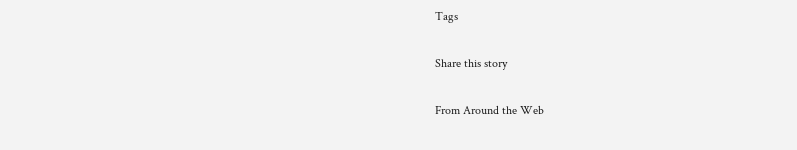Tags

Share this story

From Around the Web